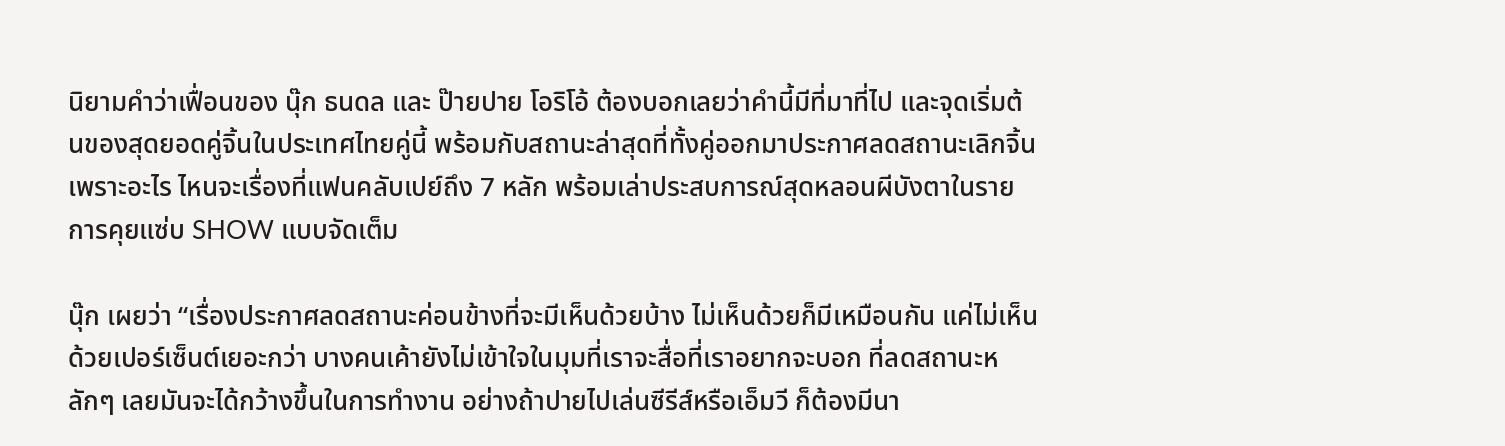นิยามคำว่าเฟื่อนของ นุ๊ก ธนดล และ ป๊ายปาย โอริโอ้ ต้องบอกเลยว่าคำนี้มีที่มาที่ไป และจุดเริ่มต้นของสุดยอดคู่จิ้นในประเทศไทยคู่นี้ พร้อมกับสถานะล่าสุดที่ทั้งคู่ออกมาประกาศลดสถานะเลิกจิ้น เพราะอะไร ไหนจะเรื่องที่แฟนคลับเปย์ถึง 7 หลัก พร้อมเล่าประสบการณ์สุดหลอนผีบังตาในรายการคุยแซ่บ SHOW แบบจัดเต็ม

นุ๊ก เผยว่า “เรื่องประกาศลดสถานะค่อนข้างที่จะมีเห็นด้วยบ้าง ไม่เห็นด้วยก็มีเหมือนกัน แค่ไม่เห็นด้วยเปอร์เซ็นต์เยอะกว่า บางคนเค้ายังไม่เข้าใจในมุมที่เราจะสื่อที่เราอยากจะบอก ที่ลดสถานะหลักๆ เลยมันจะได้กว้างขึ้นในการทำงาน อย่างถ้าปายไปเล่นซีรีส์หรือเอ็มวี ก็ต้องมีนา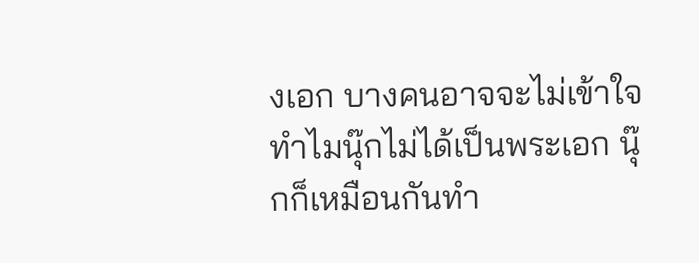งเอก บางคนอาจจะไม่เข้าใจ ทำไมนุ๊กไม่ได้เป็นพระเอก นุ๊กก็เหมือนกันทำ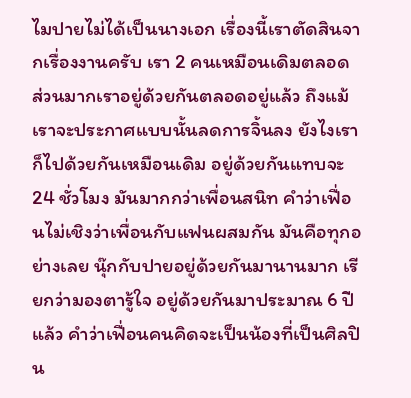ไมปายไม่ได้เป็นนางเอก เรื่องนี้เราตัดสินจากเรื่องงานครับ เรา 2 คนเหมือนเดิมตลอด ส่วนมากเราอยู่ด้วยกันตลอดอยู่แล้ว ถึงแม้เราจะประกาศแบบนั้นลดการจิ้นลง ยังไงเราก็ไปด้วยกันเหมือนเดิม อยู่ด้วยกันแทบจะ 24 ชั่วโมง มันมากกว่าเพื่อนสนิท คำว่าเฟื่อนไม่เชิงว่าเพื่อนกับแฟนผสมกัน มันคือทุกอย่างเลย นุ๊กกับปายอยู่ด้วยกันมานานมาก เรียกว่ามองตารู้ใจ อยู่ด้วยกันมาประมาณ 6 ปีแล้ว คำว่าเฟื่อนคนคิดจะเป็นน้องที่เป็นศิลปิน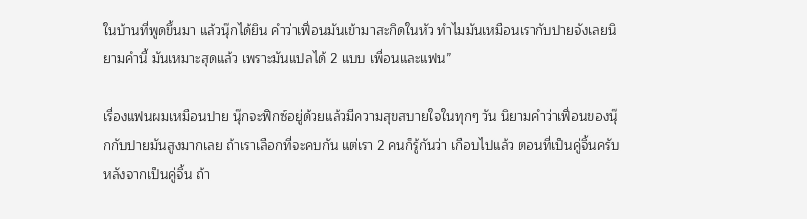ในบ้านที่พูดขึ้นมา แล้วนุ๊กได้ยิน คำว่าเฟื่อนมันเข้ามาสะกิดในหัว ทำไมมันเหมือนเรากับปายจังเลยนิยามคำนี้ มันเหมาะสุดแล้ว เพราะมันแปลได้ 2 แบบ เพื่อนและแฟน”

เรื่องแฟนผมเหมือนปาย นุ๊กจะฟิกซ์อยู่ด้วยแล้วมีความสุขสบายใจในทุกๆ วัน นิยามคำว่าเฟื่อนของนุ๊กกับปายมันสูงมากเลย ถ้าเราเลือกที่จะคบกัน แต่เรา 2 คนก็รู้กันว่า เกือบไปแล้ว ตอนที่เป็นคู่จิ้นครับ หลังจากเป็นคู่จิ้น ถ้า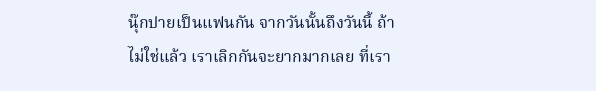นุ๊กปายเป็นแฟนกัน จากวันนั้นถึงวันนี้ ถ้าไม่ใช่แล้ว เราเลิกกันจะยากมากเลย ที่เรา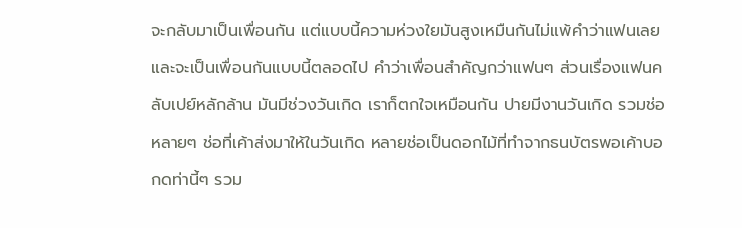จะกลับมาเป็นเพื่อนกัน แต่แบบนี้ความห่วงใยมันสูงเหมืนกันไม่แพ้คำว่าแฟนเลย และจะเป็นเพื่อนกันแบบนี้ตลอดไป คำว่าเพื่อนสำคัญกว่าแฟนๆ ส่วนเรื่องแฟนคลับเปย์หลักล้าน มันมีช่วงวันเกิด เราก็ตกใจเหมือนกัน ปายมีงานวันเกิด รวมช่อหลายๆ ช่อที่เค้าส่งมาให้ในวันเกิด หลายช่อเป็นดอกไม้ที่ทำจากธนบัตรพอเค้าบอกดท่านี้ๆ รวม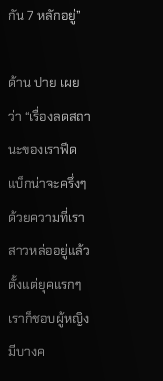กัน 7 หลักอยู่”

ด้าน ปาย เผยว่า “เรื่องลดสถานะของเราฟีดแบ็กน่าจะครึ่งๆ ด้วยความที่เราสาวหล่ออยู่แล้ว ตั้งแต่ยุคแรกๆ เราก็ชอบผู้หญิง มีบางค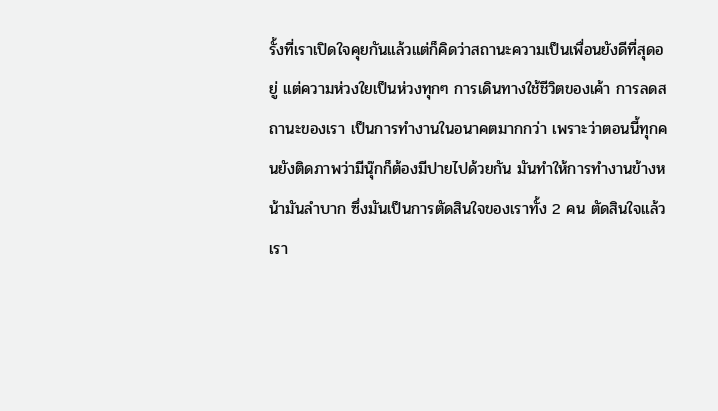รั้งที่เราเปิดใจคุยกันแล้วแต่ก็คิดว่าสถานะความเป็นเพื่อนยังดีที่สุดอยู่ แต่ความห่วงใยเป็นห่วงทุกๆ การเดินทางใช้ชีวิตของเค้า การลดสถานะของเรา เป็นการทำงานในอนาคตมากกว่า เพราะว่าตอนนี้ทุกคนยังติดภาพว่ามีนุ๊กก็ต้องมีปายไปด้วยกัน มันทำให้การทำงานข้างหน้ามันลำบาก ซึ่งมันเป็นการตัดสินใจของเราทั้ง 2 คน ตัดสินใจแล้วเรา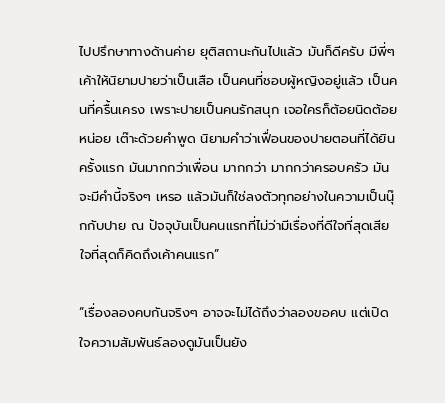ไปปรึกษาทางด้านค่าย ยุติสถานะกันไปแล้ว มันก็ดีครับ มีพี่ๆ เค้าให้นิยามปายว่าเป็นเสือ เป็นคนที่ชอบผู้หญิงอยู่แล้ว เป็นคนที่ครื้นเครง เพราะปายเป็นคนรักสนุก เจอใครก็ต้อยนิดต้อยหน่อย เต๊าะด้วยคำพูด นิยามคำว่าเฟื่อนของปายตอนที่ได้ยินครั้งแรก มันมากกว่าเพื่อน มากกว่า มากกว่าครอบครัว มันจะมีคำนี้จริงๆ เหรอ แล้วมันก็ใช่ลงตัวทุกอย่างในความเป็นนุ๊กกับปาย ณ ปัจจุบันเป็นคนแรกที่ไม่ว่ามีเรื่องที่ดีใจที่สุดเสียใจที่สุดก็คิดถึงเค้าคนแรก”

“เรื่องลองคบกันจริงๆ อาจจะไม่ได้ถึงว่าลองขอคบ แต่เปิดใจความสัมพันธ์ลองดูมันเป็นยัง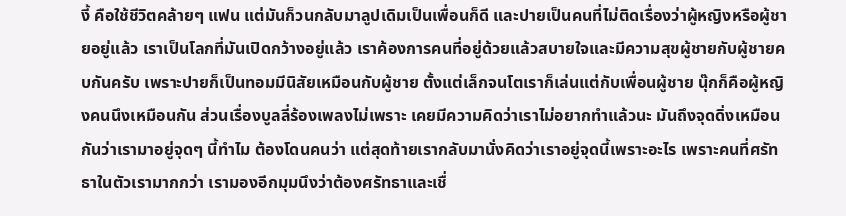งี้ คือใช้ชีวิตคล้ายๆ แฟน แต่มันก็วนกลับมาลูปเดิมเป็นเพื่อนก็ดี และปายเป็นคนที่ไม่ติดเรื่องว่าผู้หญิงหรือผู้ชายอยู่แล้ว เราเป็นโลกที่มันเปิดกว้างอยู่แล้ว เราค้องการคนที่อยู่ด้วยแล้วสบายใจและมีความสุขผู้ชายกับผู้ชายคบกันครับ เพราะปายก็เป็นทอมมีนิสัยเหมือนกับผู้ชาย ตั้งแต่เล็กจนโตเราก็เล่นแต่กับเพื่อนผู้ชาย นุ๊กก็คือผู้หญิงคนนึงเหมือนกัน ส่วนเรื่องบูลลี่ร้องเพลงไม่เพราะ เคยมีความคิดว่าเราไม่อยากทำแล้วนะ มันถึงจุดดิ่งเหมือนกันว่าเรามาอยู่จุดๆ นี้ทำไม ต้องโดนคนว่า แต่สุดท้ายเรากลับมานั่งคิดว่าเราอยู่จุดนี้เพราะอะไร เพราะคนที่ศรัทธาในตัวเรามากกว่า เรามองอีกมุมนึงว่าต้องศรัทธาและเชื่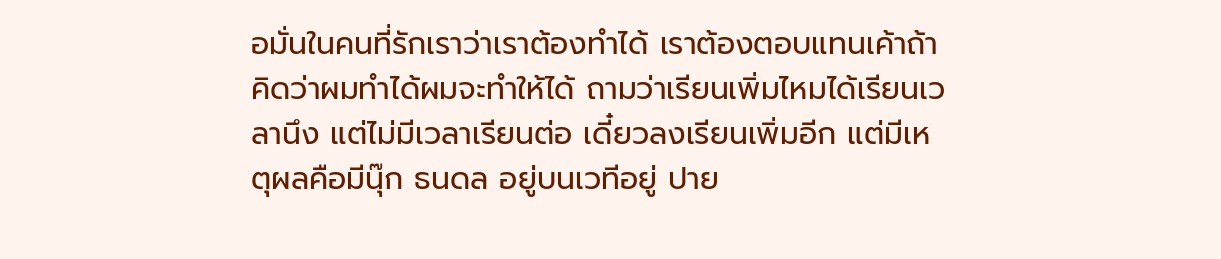อมั่นในคนที่รักเราว่าเราต้องทำได้ เราต้องตอบแทนเค้าถ้าคิดว่าผมทำได้ผมจะทำให้ได้ ถามว่าเรียนเพิ่มไหมได้เรียนเวลานึง แต่ไม่มีเวลาเรียนต่อ เดี๋ยวลงเรียนเพิ่มอีก แต่มีเหตุผลคือมีนุ๊ก ธนดล อยู่บนเวทีอยู่ ปาย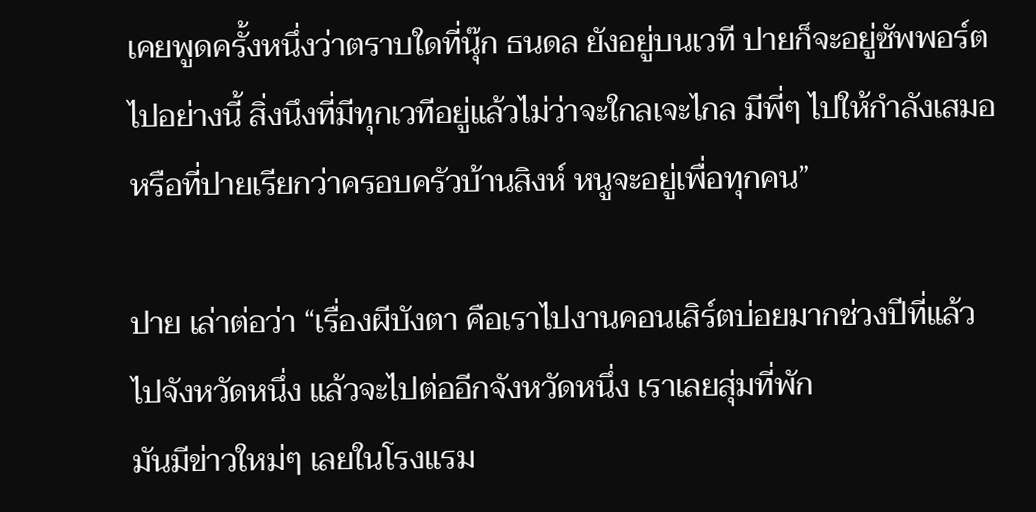เคยพูดครั้งหนึ่งว่าตราบใดที่นุ๊ก ธนดล ยังอยู่บนเวที ปายก็จะอยู่ซัพพอร์ตไปอย่างนี้ สิ่งนึงที่มีทุกเวทีอยู่แล้วไม่ว่าจะใกลเจะไกล มีพี่ๆ ไปให้กำลังเสมอ หรือที่ปายเรียกว่าครอบครัวบ้านสิงห์ หนูจะอยู่เพื่อทุกคน”

ปาย เล่าต่อว่า “เรื่องผีบังตา คือเราไปงานคอนเสิร์ตบ่อยมากช่วงปีที่แล้ว ไปจังหวัดหนึ่ง แล้วจะไปต่ออีกจังหวัดหนึ่ง เราเลยสุ่มที่พัก
มันมีข่าวใหม่ๆ เลยในโรงแรม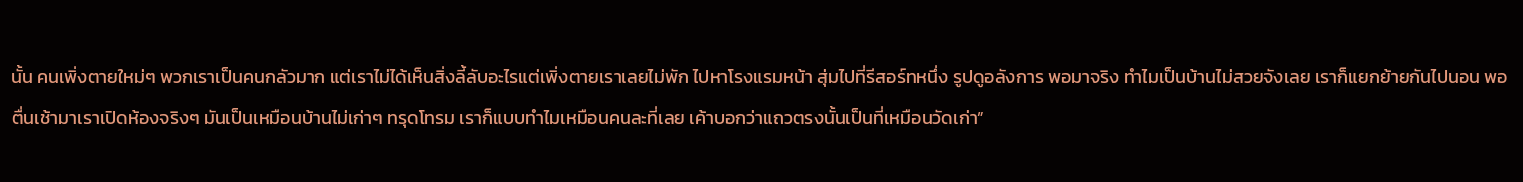นั้น คนเพิ่งตายใหม่ๆ พวกเราเป็นคนกลัวมาก แต่เราไม่ได้เห็นสิ่งลี้ลับอะไรแต่เพิ่งตายเราเลยไม่พัก ไปหาโรงแรมหน้า สุ่มไปที่รีสอร์ทหนึ่ง รูปดูอลังการ พอมาจริง ทำไมเป็นบ้านไม่สวยจังเลย เราก็แยกย้ายกันไปนอน พอตื่นเช้ามาเราเปิดห้องจริงๆ มันเป็นเหมือนบ้านไม่เก่าๆ ทรุดโทรม เราก็แบบทำไมเหมือนคนละที่เลย เค้าบอกว่าแถวตรงนั้นเป็นที่เหมือนวัดเก่า”